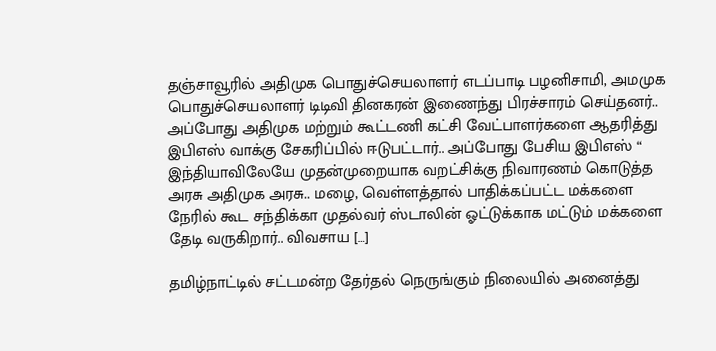தஞ்சாவூரில் அதிமுக பொதுச்செயலாளர் எடப்பாடி பழனிசாமி, அமமுக பொதுச்செயலாளர் டிடிவி தினகரன் இணைந்து பிரச்சாரம் செய்தனர்.. அப்போது அதிமுக மற்றும் கூட்டணி கட்சி வேட்பாளர்களை ஆதரித்து இபிஎஸ் வாக்கு சேகரிப்பில் ஈடுபட்டார்.. அப்போது பேசிய இபிஎஸ் “ இந்தியாவிலேயே முதன்முறையாக வறட்சிக்கு நிவாரணம் கொடுத்த அரசு அதிமுக அரசு.. மழை, வெள்ளத்தால் பாதிக்கப்பட்ட மக்களை நேரில் கூட சந்திக்கா முதல்வர் ஸ்டாலின் ஓட்டுக்காக மட்டும் மக்களை தேடி வருகிறார்.. விவசாய […]

தமிழ்நாட்டில் சட்டமன்ற தேர்தல் நெருங்கும் நிலையில் அனைத்து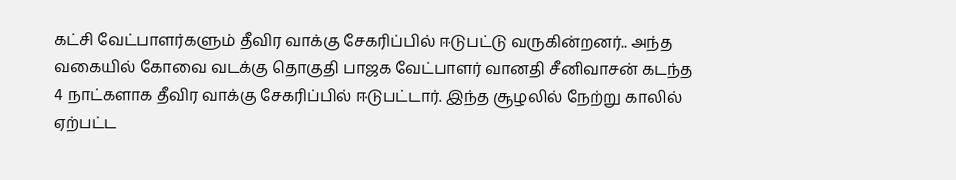கட்சி வேட்பாளர்களும் தீவிர வாக்கு சேகரிப்பில் ஈடுபட்டு வருகின்றனர்.. அந்த வகையில் கோவை வடக்கு தொகுதி பாஜக வேட்பாளர் வானதி சீனிவாசன் கடந்த 4 நாட்களாக தீவிர வாக்கு சேகரிப்பில் ஈடுபட்டார். இந்த சூழலில் நேற்று காலில் ஏற்பட்ட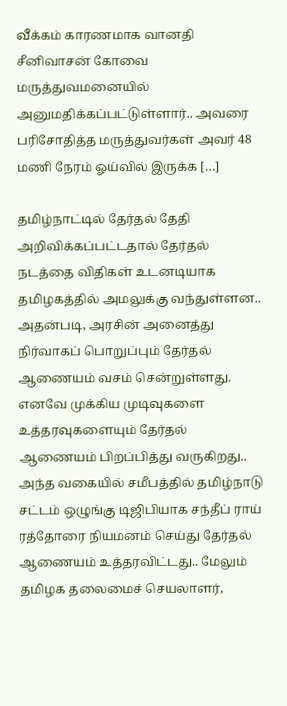வீக்கம் காரணமாக வானதி சீனிவாசன் கோவை மருத்துவமனையில் அனுமதிக்கப்பட்டுள்ளார்.. அவரை பரிசோதித்த மருத்துவர்கள் அவர் 48 மணி நேரம் ஓய்வில் இருக்க […]

தமிழ்நாட்டில் தேர்தல் தேதி அறிவிக்கப்பட்டதால் தேர்தல் நடத்தை விதிகள் உடனடியாக தமிழகத்தில் அமலுக்கு வந்துள்ளன.. அதன்படி, அரசின் அனைத்து நிர்வாகப் பொறுப்பும் தேர்தல் ஆணையம் வசம் சென்றுள்ளது. எனவே முக்கிய முடிவுகளை உத்தரவுகளையும் தேர்தல் ஆணையம் பிறப்பித்து வருகிறது.. அந்த வகையில் சமீபத்தில் தமிழ்நாடு சட்டம் ஒழுங்கு டிஜிபியாக சந்தீப் ராய் ரத்தோரை நியமனம் செய்து தேர்தல் ஆணையம் உத்தரவிட்டது.. மேலும் தமிழக தலைமைச் செயலாளர்,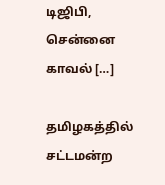டிஜிபி, சென்னை காவல் […]

தமிழகத்தில் சட்டமன்ற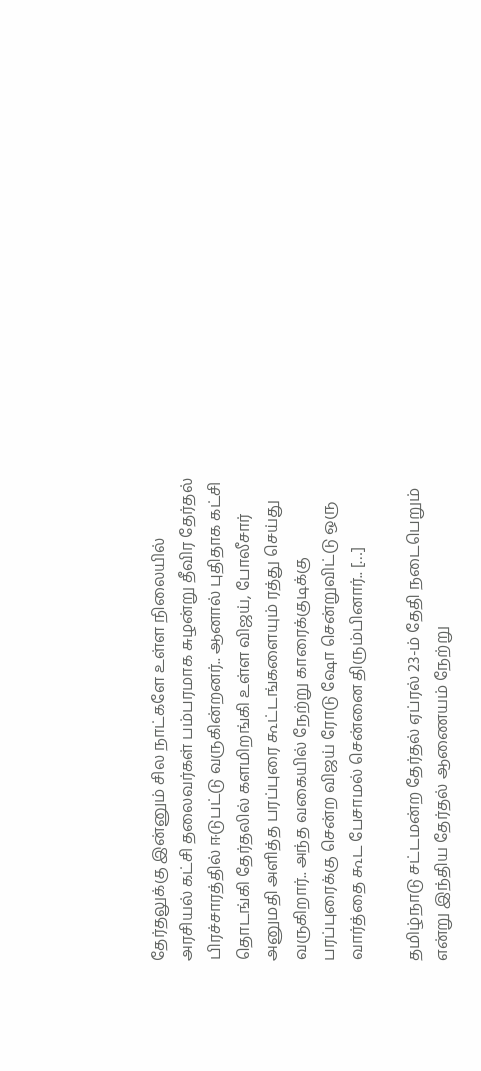தேர்தலுக்கு இன்னும் சில நாட்களே உள்ள நிலையில் அரசியல் கட்சி தலைவர்கள் பம்பரமாக சுழன்று தீவிர தேர்தல் பிரச்சாரத்தில் ஈடுபட்டு வருகின்றனர்.. ஆனால் புதிதாக கட்சி தொடங்கி தேர்தலில் களமிறங்கி உள்ள விஜய், போலீசார் அனுமதி அளித்த பரப்புரை கூட்டங்களையும் ரத்து செய்து வருகிறார்.. அந்த வகையில் நேற்று காரைக்குடிக்கு பரப்புரைக்கு சென்ற விஜய் ரோடு ஷோ சென்றுவிட்டு ஒரு வார்த்தை கூட பேசாமல் சென்னை திரும்பினார்.. […]

தமிழ்நாடு சட்டமன்ற தேர்தல் ஏப்ரல் 23-ம் தேதி நடைபெறும் என்று இந்திய தேர்தல் ஆணையம் நேற்று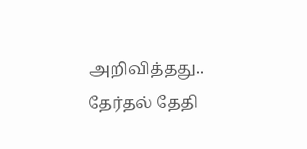அறிவித்தது.. தேர்தல் தேதி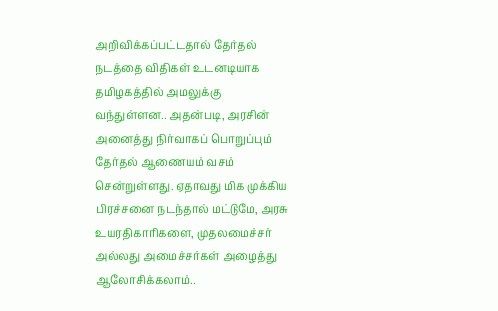அறிவிக்கப்பட்டதால் தேர்தல் நடத்தை விதிகள் உடனடியாக தமிழகத்தில் அமலுக்கு வந்துள்ளன.. அதன்படி, அரசின் அனைத்து நிர்வாகப் பொறுப்பும் தேர்தல் ஆணையம் வசம் சென்றுள்ளது. ஏதாவது மிக முக்கிய பிரச்சனை நடந்தால் மட்டுமே, அரசு உயரதிகாரிகளை, முதலமைச்சர் அல்லது அமைச்சர்கள் அழைத்து ஆலோசிக்கலாம்..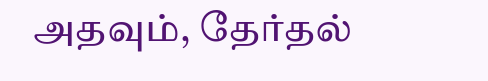அதவும், தேர்தல்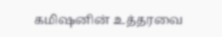கமிஷனின் உத்தரவை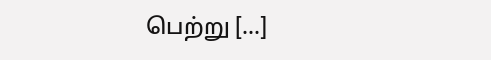பெற்று […]